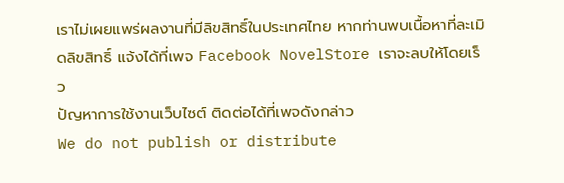เราไม่เผยแพร่ผลงานที่มีลิขสิทธิ์ในประเทศไทย หากท่านพบเนื้อหาที่ละเมิดลิขสิทธิ์ แจ้งได้ที่เพจ Facebook NovelStore เราจะลบให้โดยเร็ว
ปัญหาการใช้งานเว็บไซต์ ติดต่อได้ที่เพจดังกล่าว
We do not publish or distribute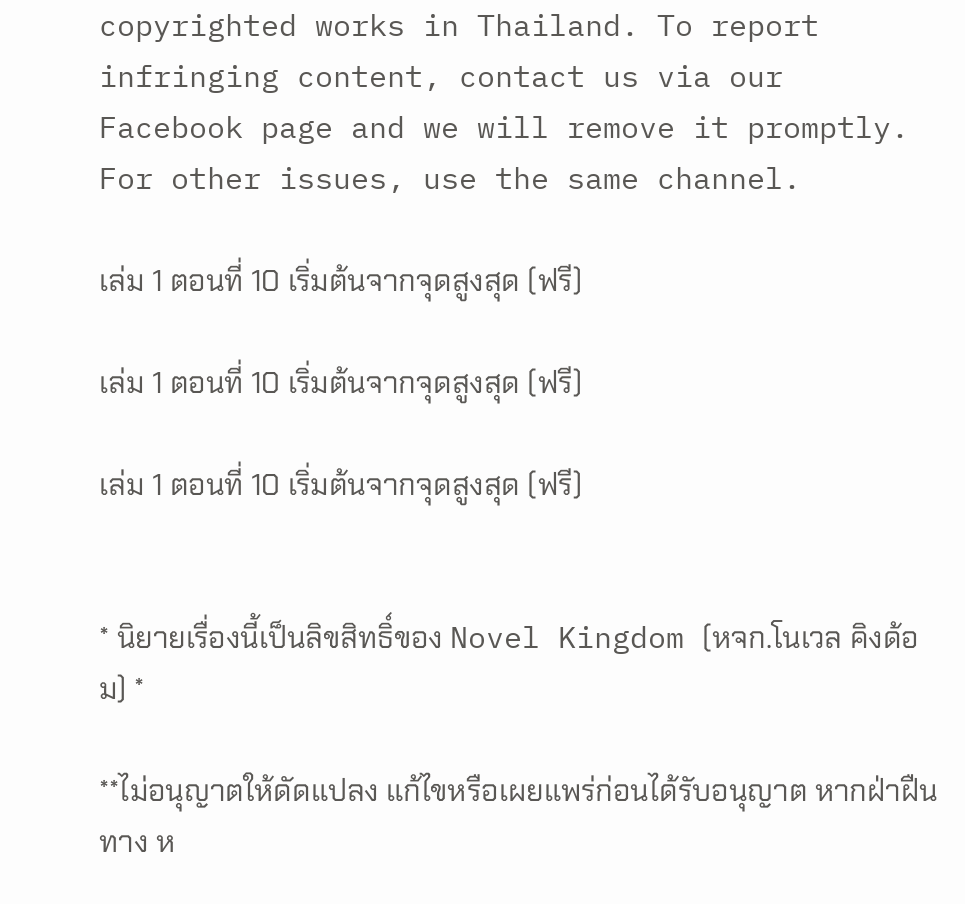copyrighted works in Thailand. To report infringing content, contact us via our Facebook page and we will remove it promptly. For other issues, use the same channel.

เล่ม 1 ตอนที่ 10 เริ่มต้นจากจุดสูงสุด (ฟรี)

เล่ม 1 ตอนที่ 10 เริ่มต้นจากจุดสูงสุด (ฟรี)

เล่ม 1 ตอนที่ 10 เริ่มต้นจากจุดสูงสุด (ฟรี)


* นิยายเรื่องนี้เป็นลิขสิทธิ์ของ Novel Kingdom (หจก.โนเวล คิงด้อม) *

**ไม่อนุญาตให้ดัดแปลง แก้ไขหรือเผยแพร่ก่อนได้รับอนุญาต หากฝ่าฝืนทาง ห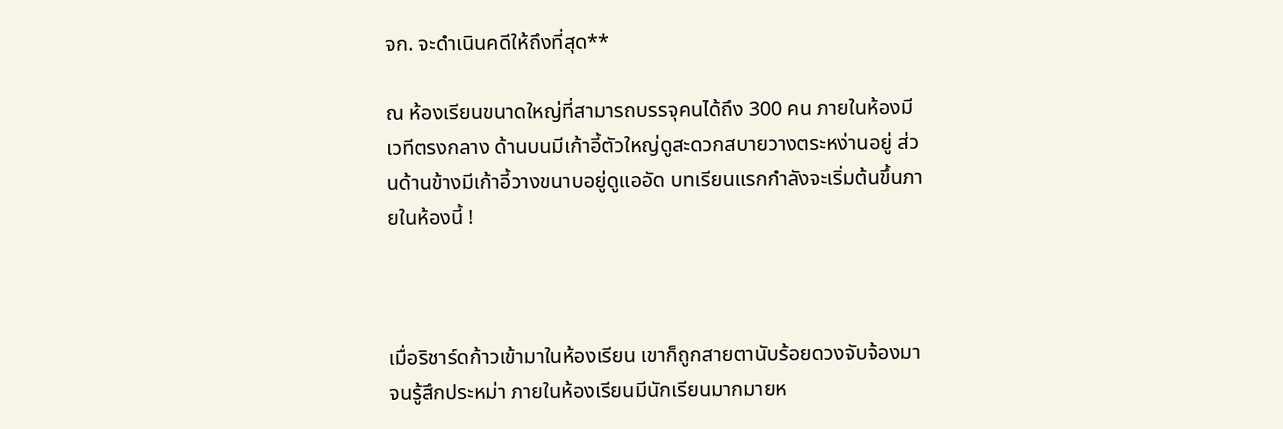จก. จะดำเนินคดีให้ถึงที่สุด**

ณ ห้องเรียนขนาดใหญ่ที่สามารถบรรจุคนได้ถึง 300 คน ภายในห้องมีเวทีตรงกลาง ด้านบนมีเก้าอี้ตัวใหญ่ดูสะดวกสบายวางตระหง่านอยู่ ส่วนด้านข้างมีเก้าอี้วางขนาบอยู่ดูแออัด บทเรียนแรกกำลังจะเริ่มต้นขึ้นภายในห้องนี้ !



เมื่อริชาร์ดก้าวเข้ามาในห้องเรียน เขาก็ถูกสายตานับร้อยดวงจับจ้องมาจนรู้สึกประหม่า ภายในห้องเรียนมีนักเรียนมากมายห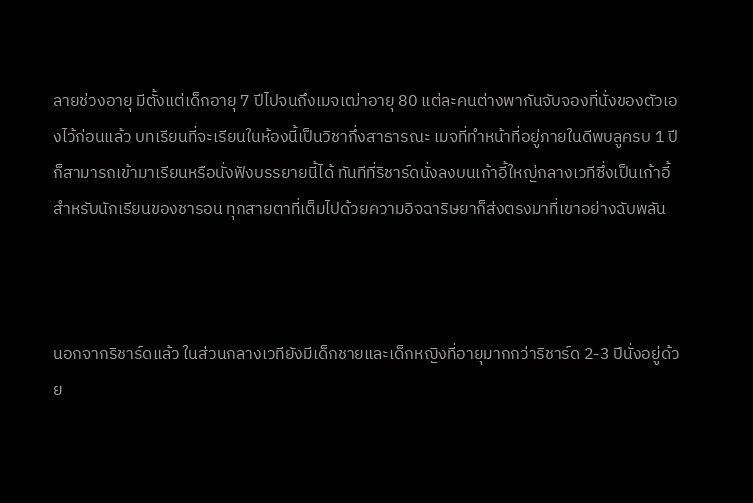ลายช่วงอายุ มีตั้งแต่เด็กอายุ 7 ปีไปจนถึงเมจเฒ่าอายุ 80 แต่ละคนต่างพากันจับจองที่นั่งของตัวเองไว้ก่อนแล้ว บทเรียนที่จะเรียนในห้องนี้เป็นวิชากึ่งสาธารณะ เมจที่ทำหน้าที่อยู่ภายในดีพบลูครบ 1 ปีก็สามารถเข้ามาเรียนหรือนั่งฟังบรรยายนี้ได้ ทันทีที่ริชาร์ดนั่งลงบนเก้าอี้ใหญ่กลางเวทีซึ่งเป็นเก้าอี้สำหรับนักเรียนของชารอน ทุกสายตาที่เต็มไปด้วยความอิจฉาริษยาก็ส่งตรงมาที่เขาอย่างฉับพลัน



นอกจากริชาร์ดแล้ว ในส่วนกลางเวทียังมีเด็กชายและเด็กหญิงที่อายุมากกว่าริชาร์ด 2-3 ปีนั่งอยู่ด้วย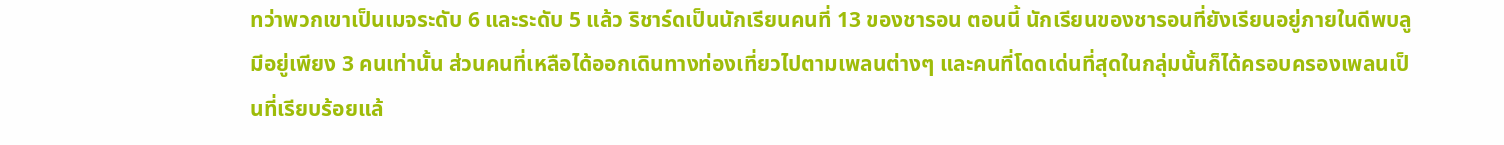ทว่าพวกเขาเป็นเมจระดับ 6 และระดับ 5 แล้ว ริชาร์ดเป็นนักเรียนคนที่ 13 ของชารอน ตอนนี้ นักเรียนของชารอนที่ยังเรียนอยู่ภายในดีพบลูมีอยู่เพียง 3 คนเท่านั้น ส่วนคนที่เหลือได้ออกเดินทางท่องเที่ยวไปตามเพลนต่างๆ และคนที่โดดเด่นที่สุดในกลุ่มนั้นก็ได้ครอบครองเพลนเป็นที่เรียบร้อยแล้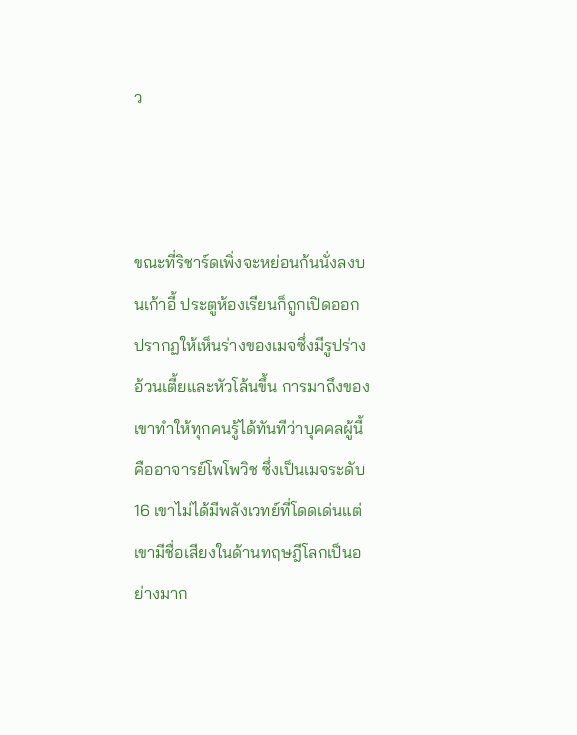ว



ขณะที่ริชาร์ดเพิ่งจะหย่อนก้นนั่งลงบนเก้าอี้ ประตูห้องเรียนก็ถูกเปิดออก ปรากฏให้เห็นร่างของเมจซึ่งมีรูปร่างอ้วนเตี้ยและหัวโล้นขึ้น การมาถึงของเขาทำให้ทุกคนรู้ได้ทันทีว่าบุคคลผู้นี้คืออาจารย์โพโพวิช ซึ่งเป็นเมจระดับ 16 เขาไม่ได้มีพลังเวทย์ที่โดดเด่นแต่เขามีชื่อเสียงในด้านทฤษฎีโลกเป็นอย่างมาก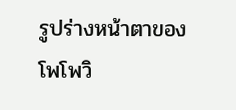รูปร่างหน้าตาของโพโพวิ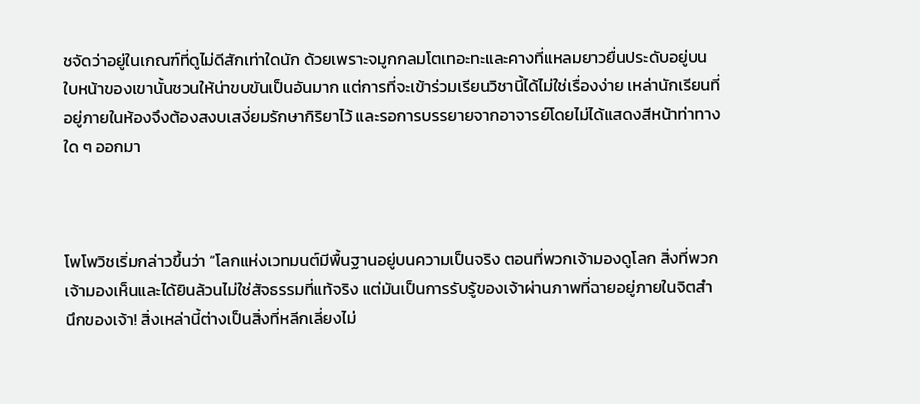ชจัดว่าอยู่ในเกณฑ์ที่ดูไม่ดีสักเท่าใดนัก ด้วยเพราะจมูกกลมโตเทอะทะและคางที่แหลมยาวยื่นประดับอยู่บนใบหน้าของเขานั้นชวนให้น่าขบขันเป็นอันมาก แต่การที่จะเข้าร่วมเรียนวิชานี้ได้ไม่ใช่เรื่องง่าย เหล่านักเรียนที่อยู่ภายในห้องจึงต้องสงบเสงี่ยมรักษากิริยาไว้ และรอการบรรยายจากอาจารย์โดยไม่ได้แสดงสีหน้าท่าทางใด ๆ ออกมา



โพโพวิชเริ่มกล่าวขึ้นว่า “โลกแห่งเวทมนต์มีพื้นฐานอยู่บนความเป็นจริง ตอนที่พวกเจ้ามองดูโลก สิ่งที่พวกเจ้ามองเห็นและได้ยินล้วนไม่ใช่สัจธรรมที่แท้จริง แต่มันเป็นการรับรู้ของเจ้าผ่านภาพที่ฉายอยู่ภายในจิตสำนึกของเจ้า! สิ่งเหล่านี้ต่างเป็นสิ่งที่หลีกเลี่ยงไม่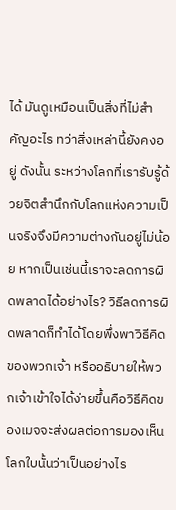ได้ มันดูเหมือนเป็นสิ่งที่ไม่สำคัญอะไร ทว่าสิ่งเหล่านี้ยังคงอยู่ ดังนั้น ระหว่างโลกที่เรารับรู้ด้วยจิตสำนึกกับโลกแห่งความเป็นจริงจึงมีความต่างกันอยู่ไม่น้อย หากเป็นเช่นนี้เราจะลดการผิดพลาดได้อย่างไร? วิธีลดการผิดพลาดก็ทำได้โดยพึ่งพาวิธีคิดของพวกเจ้า หรืออธิบายให้พวกเจ้าเข้าใจได้ง่ายขึ้นคือวิธีคิดของเมจจะส่งผลต่อการมองเห็นโลกใบนั้นว่าเป็นอย่างไร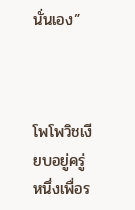นั่นเอง”



โพโพวิชเงียบอยู่ครู่หนึ่งเพื่อร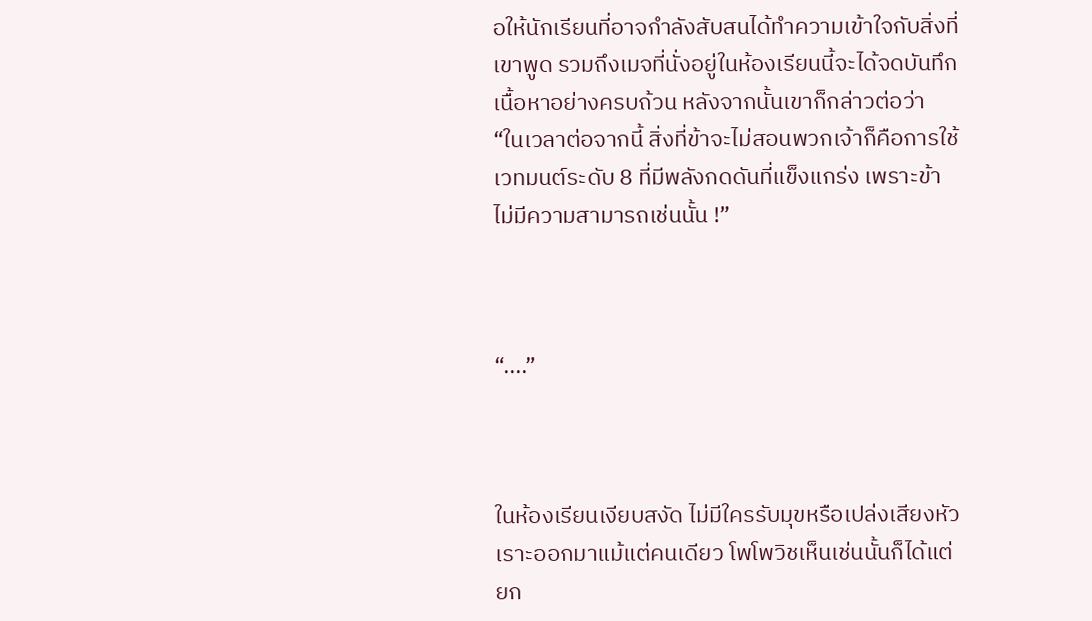อให้นักเรียนที่อาจกำลังสับสนได้ทำความเข้าใจกับสิ่งที่เขาพูด รวมถึงเมจที่นั่งอยู่ในห้องเรียนนี้จะได้จดบันทึกเนื้อหาอย่างครบถ้วน หลังจากนั้นเขาก็กล่าวต่อว่า “ในเวลาต่อจากนี้ สิ่งที่ข้าจะไม่สอนพวกเจ้าก็คือการใช้เวทมนต์ระดับ 8 ที่มีพลังกดดันที่แข็งแกร่ง เพราะข้าไม่มีความสามารถเช่นนั้น !”



“....”



ในห้องเรียนเงียบสงัด ไม่มีใครรับมุขหรือเปล่งเสียงหัวเราะออกมาแม้แต่คนเดียว โพโพวิชเห็นเช่นนั้นก็ได้แต่ยก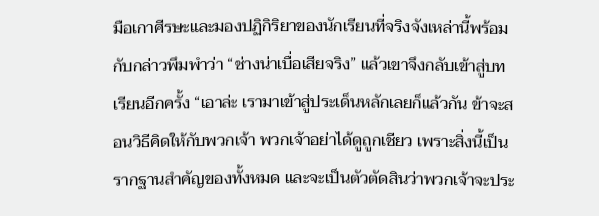มือเกาศีรษะและมองปฏิกิริยาของนักเรียนที่จริงจังเหล่านี้พร้อมกับกล่าวพึมพำว่า “ช่างน่าเบื่อเสียจริง” แล้วเขาจึงกลับเข้าสู่บทเรียนอีกครั้ง “เอาล่ะ เรามาเข้าสู่ประเด็นหลักเลยก็แล้วกัน ข้าจะสอนวิธีคิดให้กับพวกเจ้า พวกเจ้าอย่าได้ดูถูกเชียว เพราะสิ่งนี้เป็นรากฐานสำคัญของทั้งหมด และจะเป็นตัวตัดสินว่าพวกเจ้าจะประ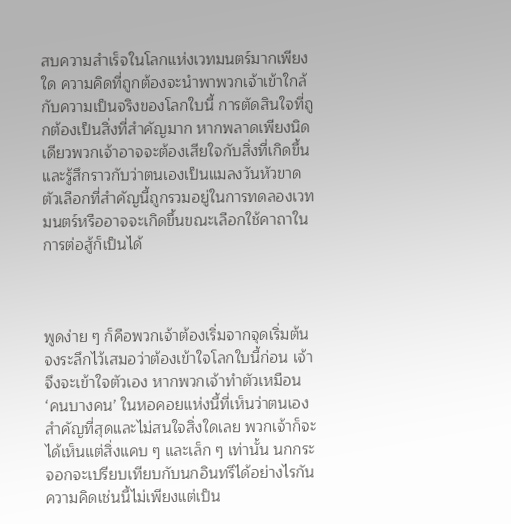สบความสำเร็จในโลกแห่งเวทมนตร์มากเพียงใด ความคิดที่ถูกต้องจะนำพาพวกเจ้าเข้าใกล้กับความเป็นจริงของโลกใบนี้ การตัดสินใจที่ถูกต้องเป็นสิ่งที่สำคัญมาก หากพลาดเพียงนิดเดียวพวกเจ้าอาจจะต้องเสียใจกับสิ่งที่เกิดขึ้นและรู้สึกราวกับว่าตนเองเป็นแมลงวันหัวขาด ตัวเลือกที่สำคัญนี้ถูกรวมอยู่ในการทดลองเวทมนตร์หรืออาจจะเกิดขึ้นขณะเลือกใช้คาถาในการต่อสู้ก็เป็นได้



พูดง่าย ๆ ก็คือพวกเจ้าต้องเริ่มจากจุดเริ่มต้น จงระลึกไว้เสมอว่าต้องเข้าใจโลกใบนี้ก่อน เจ้าจึงจะเข้าใจตัวเอง หากพวกเจ้าทำตัวเหมือน ‘คนบางคน’ ในหอคอยแห่งนี้ที่เห็นว่าตนเองสำคัญที่สุดและไม่สนใจสิ่งใดเลย พวกเจ้าก็จะได้เห็นแต่สิ่งแคบ ๆ และเล็ก ๆ เท่านั้น นกกระจอกจะเปรียบเทียบกับนกอินทรีได้อย่างไรกัน ความคิดเช่นนี้ไม่เพียงแต่เป็น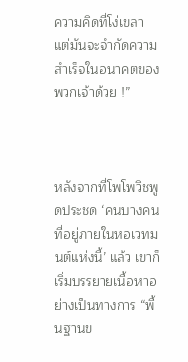ความคิดที่โง่เขลา แต่มันจะจำกัดความสำเร็จในอนาคตของพวกเจ้าด้วย !”



หลังจากที่โพโพวิชพูดประชด ‘คนบางคนที่อยู่ภายในหอเวทมนต์แห่งนี้’ แล้ว เขาก็เริ่มบรรยายเนื้อหาอย่างเป็นทางการ “พื้นฐานข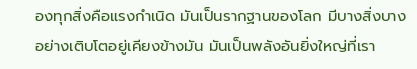องทุกสิ่งคือแรงกำเนิด มันเป็นรากฐานของโลก มีบางสิ่งบางอย่างเติบโตอยู่เคียงข้างมัน มันเป็นพลังอันยิ่งใหญ่ที่เรา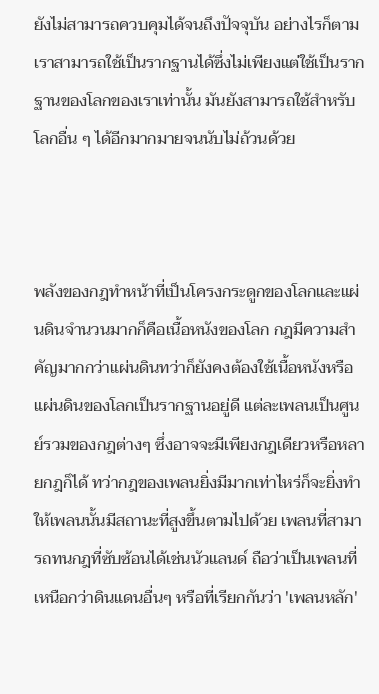ยังไม่สามารถควบคุมได้จนถึงปัจจุบัน อย่างไรก็ตามเราสามารถใช้เป็นรากฐานได้ซึ่งไม่เพียงแต่ใช้เป็นรากฐานของโลกของเราเท่านั้น มันยังสามารถใช้สำหรับโลกอื่น ๆ ได้อีกมากมายจนนับไม่ถ้วนด้วย



พลังของกฎทำหน้าที่เป็นโครงกระดูกของโลกและแผ่นดินจำนวนมากก็คือเนื้อหนังของโลก กฎมีความสำคัญมากกว่าแผ่นดินทว่าก็ยังคงต้องใช้เนื้อหนังหรือแผ่นดินของโลกเป็นรากฐานอยู่ดี แต่ละเพลนเป็นศูนย์รวมของกฎต่างๆ ซึ่งอาจจะมีเพียงกฎเดียวหรือหลายกฎก็ได้ ทว่ากฎของเพลนยิ่งมีมากเท่าไหร่ก็จะยิ่งทำให้เพลนนั้นมีสถานะที่สูงขึ้นตามไปด้วย เพลนที่สามารถทนกฎที่ซับซ้อนได้เช่นนัวแลนด์ ถือว่าเป็นเพลนที่เหนือกว่าดินแดนอื่นๆ หรือที่เรียกกันว่า 'เพลนหลัก'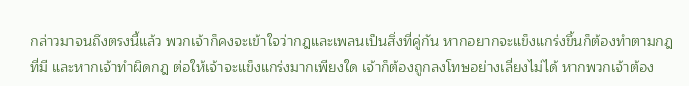กล่าวมาจนถึงตรงนี้แล้ว พวกเจ้าก็คงจะเข้าใจว่ากฎและเพลนเป็นสิ่งที่คู่กัน หากอยากจะแข็งแกร่งขึ้นก็ต้องทำตามกฎที่มี และหากเจ้าทำผิดกฎ ต่อให้เจ้าจะแข็งแกร่งมากเพียงใด เจ้าก็ต้องถูกลงโทษอย่างเลี่ยงไม่ได้ หากพวกเจ้าต้อง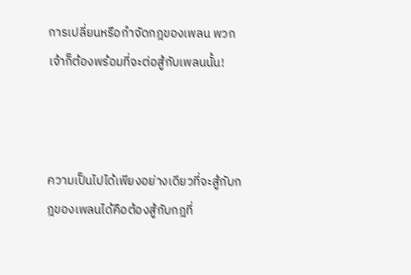การเปลี่ยนหรือกำจัดกฎของเพลน พวกเจ้าก็ต้องพร้อมที่จะต่อสู้กับเพลนนั้น!



ความเป็นไปได้เพียงอย่างเดียวที่จะสู้กับกฎของเพลนได้คือต้องสู้กับกฎที่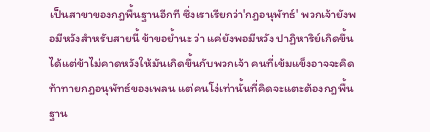เป็นสาขาของกฎพื้นฐานอีกที ซึ่งเราเรียกว่า'กฎอนุพัทธ์' พวกเจ้ายังพอมีหวังสำหรับสายนี้ ข้าขอย้ำนะ ว่า แค่ยังพอมีหวัง ปาฏิหาริย์เกิดขึ้นได้แต่ข้าไม่คาดหวังให้มันเกิดขึ้นกับพวกเจ้า คนที่เข้มแข็งอาจจะคิดท้าทายกฎอนุพัทธ์ของเพลน แต่คนโง่เท่านั้นที่คิดจะแตะต้องกฎพื้นฐาน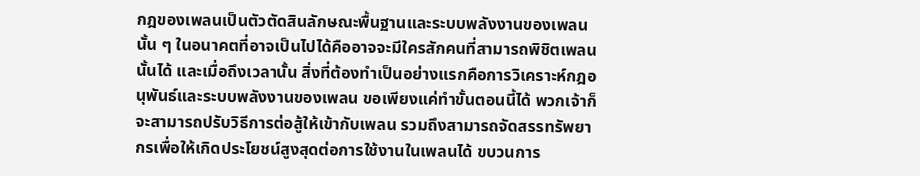กฎของเพลนเป็นตัวตัดสินลักษณะพื้นฐานและระบบพลังงานของเพลนนั้น ๆ ในอนาคตที่อาจเป็นไปได้คืออาจจะมีใครสักคนที่สามารถพิชิตเพลนนั้นได้ และเมื่อถึงเวลานั้น สิ่งที่ต้องทำเป็นอย่างแรกคือการวิเคราะห์กฎอนุพันธ์และระบบพลังงานของเพลน ขอเพียงแค่ทำขั้นตอนนี้ได้ พวกเจ้าก็จะสามารถปรับวิธีการต่อสู้ให้เข้ากับเพลน รวมถึงสามารถจัดสรรทรัพยากรเพื่อให้เกิดประโยชน์สูงสุดต่อการใช้งานในเพลนได้ ขบวนการ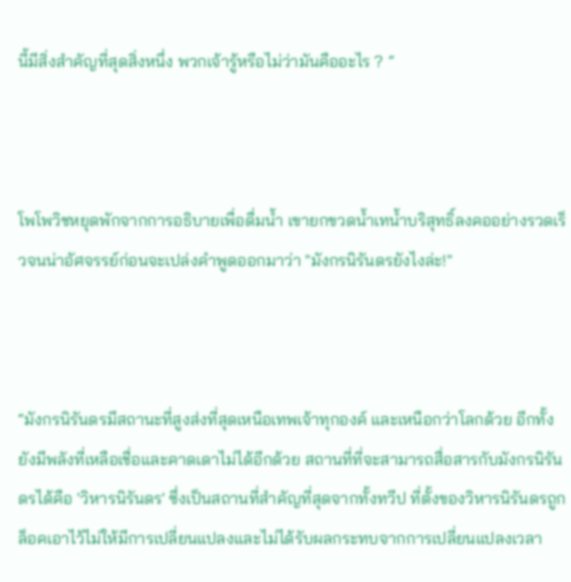นี้มีสิ่งสำคัญที่สุดสิ่งหนึ่ง พวกเจ้ารู้หรือไม่ว่ามันคืออะไร ? ”



โพโพวิชหยุดพักจากการอธิบายเพื่อดื่มน้ำ เขายกขวดน้ำเทน้ำบริสุทธิ์ลงคออย่างรวดเร็วจนน่าอัศจรรย์ก่อนจะเปล่งคำพูดออกมาว่า "มังกรนิรันดรยังไงล่ะ!"



“มังกรนิรันดรมีสถานะที่สูงส่งที่สุดเหนือเทพเจ้าทุกองค์ และเหนือกว่าโลกด้วย อีกทั้งยังมีพลังที่เหลือเชื่อและคาดเดาไม่ได้อีกด้วย สถานที่ที่จะสามารถสื่อสารกับมังกรนิรันดรได้คือ 'วิหารนิรันดร' ซึ่งเป็นสถานที่สำคัญที่สุดจากทั้งทวีป ที่ตั้งของวิหารนิรันดรถูกล็อคเอาไว้ไม่ให้มีการเปลี่ยนแปลงและไม่ได้รับผลกระทบจากการเปลี่ยนแปลงเวลา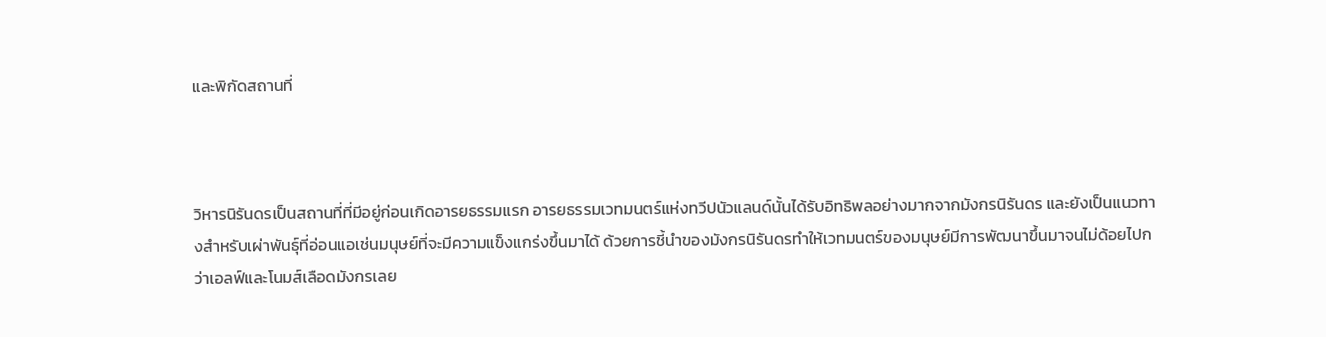และพิกัดสถานที่



วิหารนิรันดรเป็นสถานที่ที่มีอยู่ก่อนเกิดอารยธรรมแรก อารยธรรมเวทมนตร์แห่งทวีปนัวแลนด์นั้นได้รับอิทธิพลอย่างมากจากมังกรนิรันดร และยังเป็นแนวทางสำหรับเผ่าพันธุ์ที่อ่อนแอเช่นมนุษย์ที่จะมีความแข็งแกร่งขึ้นมาได้ ด้วยการชี้นำของมังกรนิรันดรทำให้เวทมนตร์ของมนุษย์มีการพัฒนาขึ้นมาจนไม่ด้อยไปกว่าเอลฟ์และโนมส์เลือดมังกรเลย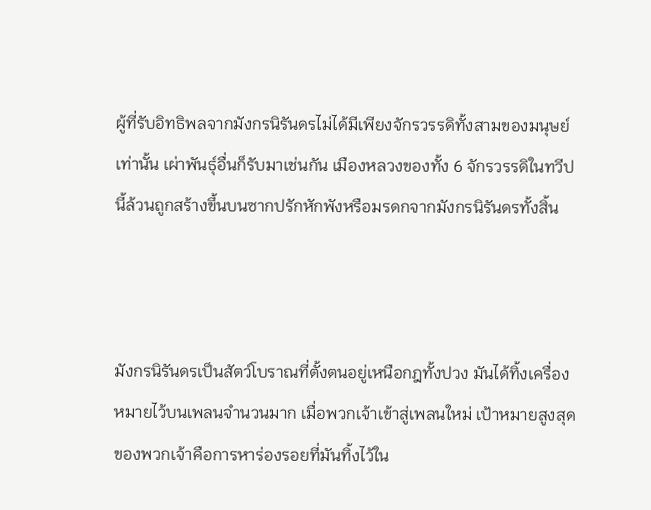ผู้ที่รับอิทธิพลจากมังกรนิรันดรไม่ได้มีเพียงจักรวรรดิทั้งสามของมนุษย์เท่านั้น เผ่าพันธุ์อื่นก็รับมาเช่นกัน เมืองหลวงของทั้ง 6 จักรวรรดิในทวีปนี้ล้วนถูกสร้างขึ้นบนซากปรักหักพังหรือมรดกจากมังกรนิรันดรทั้งสิ้น



มังกรนิรันดรเป็นสัตว์โบราณที่ตั้งตนอยู่เหนือกฎทั้งปวง มันได้ทิ้งเครื่องหมายไว้บนเพลนจำนวนมาก เมื่อพวกเจ้าเข้าสู่เพลนใหม่ เป้าหมายสูงสุดของพวกเจ้าคือการหาร่องรอยที่มันทิ้งไว้ใน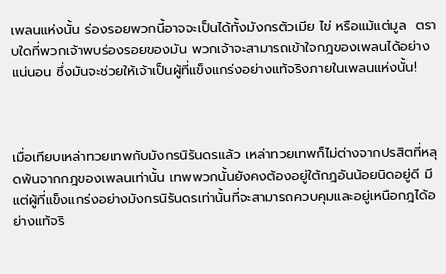เพลนแห่งนั้น ร่องรอยพวกนี้อาจจะเป็นได้ทั้งมังกรตัวเมีย ไข่ หรือแม้แต่มูล  ตราบใดที่พวกเจ้าพบร่องรอยของมัน พวกเจ้าจะสามารถเข้าใจกฎของเพลนได้อย่างแน่นอน ซึ่งมันจะช่วยให้เจ้าเป็นผู้ที่แข็งแกร่งอย่างแท้จริงภายในเพลนแห่งนั้น!



เมื่อเทียบเหล่าทวยเทพกับมังกรนิรันดรแล้ว เหล่าทวยเทพก็ไม่ต่างจากปรสิตที่หลุดพ้นจากกฎของเพลนเท่านั้น เทพพวกนั้นยังคงต้องอยู่ใต้กฎอันน้อยนิดอยู่ดี มีแต่ผู้ที่แข็งแกร่งอย่างมังกรนิรันดรเท่านั้นที่จะสามารถควบคุมและอยู่เหนือกฎได้อย่างแท้จริ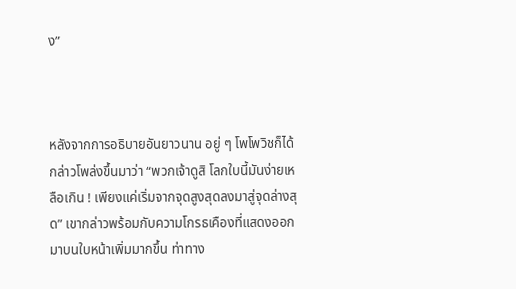ง”



หลังจากการอธิบายอันยาวนาน อยู่ ๆ โพโพวิชก็ได้กล่าวโพล่งขึ้นมาว่า “พวกเจ้าดูสิ โลกใบนี้มันง่ายเหลือเกิน ! เพียงแค่เริ่มจากจุดสูงสุดลงมาสู่จุดล่างสุด” เขากล่าวพร้อมกับความโกรธเคืองที่แสดงออกมาบนใบหน้าเพิ่มมากขึ้น ท่าทาง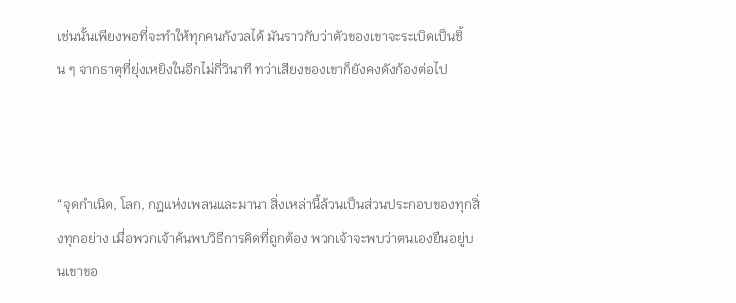เช่นนั้นเพียงพอที่จะทำให้ทุกคนกังวลได้ มันราวกับว่าตัวของเขาจะระเบิดเป็นชิ้น ๆ จากธาตุที่ยุ่งเหยิงในอีกไม่กี่วินาที ทว่าเสียงของเขาก็ยังคงดังก้องต่อไป



“จุดกำเนิด, โลก, กฎแห่งเพลนและมานา สิ่งเหล่านี้ล้วนเป็นส่วนประกอบของทุกสิ่งทุกอย่าง เมื่อพวกเจ้าค้นพบวิธีการคิดที่ถูกต้อง พวกเจ้าจะพบว่าตนเองยืนอยู่บนเขาขอ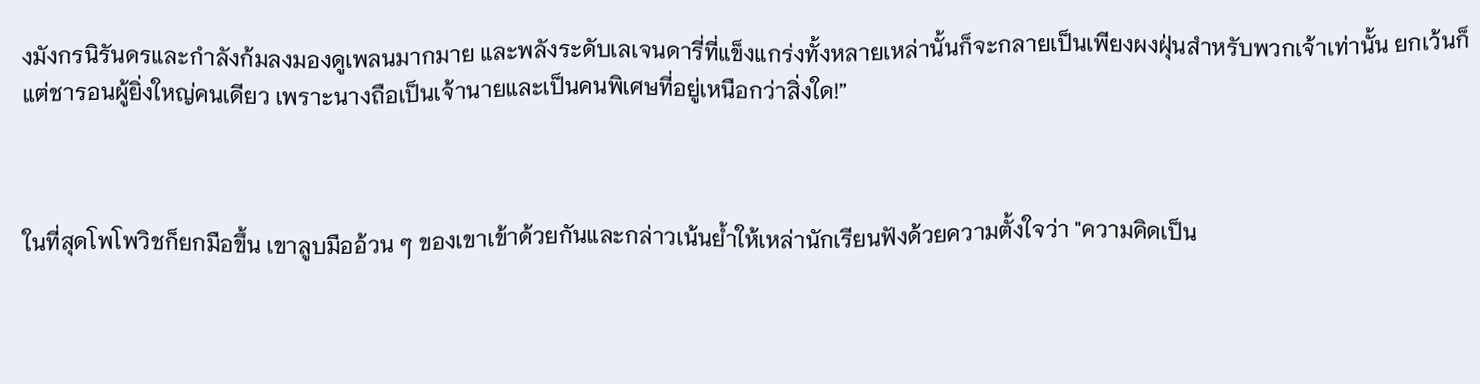งมังกรนิรันดรและกำลังก้มลงมองดูเพลนมากมาย และพลังระดับเลเจนดารี่ที่แข็งแกร่งทั้งหลายเหล่านั้นก็จะกลายเป็นเพียงผงฝุ่นสำหรับพวกเจ้าเท่านั้น ยกเว้นก็แต่ชารอนผู้ยิ่งใหญ่คนเดียว เพราะนางถือเป็นเจ้านายและเป็นคนพิเศษที่อยู่เหนือกว่าสิ่งใด!”



ในที่สุดโพโพวิชก็ยกมือขึ้น เขาลูบมืออ้วน ๆ ของเขาเข้าด้วยกันและกล่าวเน้นย้ำให้เหล่านักเรียนฟังด้วยความตั้งใจว่า "ความคิดเป็น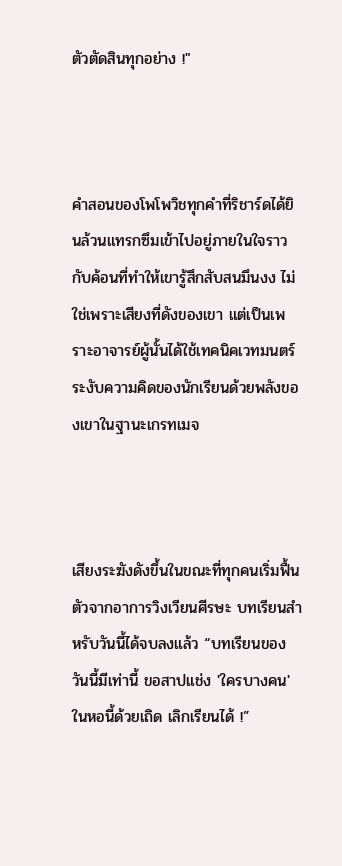ตัวตัดสินทุกอย่าง !"



คำสอนของโพโพวิชทุกคำที่ริชาร์ดได้ยินล้วนแทรกซึมเข้าไปอยู่ภายในใจราวกับค้อนที่ทำให้เขารู้สึกสับสนมึนงง ไม่ใช่เพราะเสียงที่ดังของเขา แต่เป็นเพราะอาจารย์ผู้นั้นได้ใช้เทคนิคเวทมนตร์ระงับความคิดของนักเรียนด้วยพลังของเขาในฐานะเกรทเมจ



เสียงระฆังดังขึ้นในขณะที่ทุกคนเริ่มฟื้นตัวจากอาการวิงเวียนศีรษะ บทเรียนสำหรับวันนี้ได้จบลงแล้ว “บทเรียนของวันนี้มีเท่านี้ ขอสาปแช่ง 'ใครบางคน' ในหอนี้ด้วยเถิด เลิกเรียนได้ !”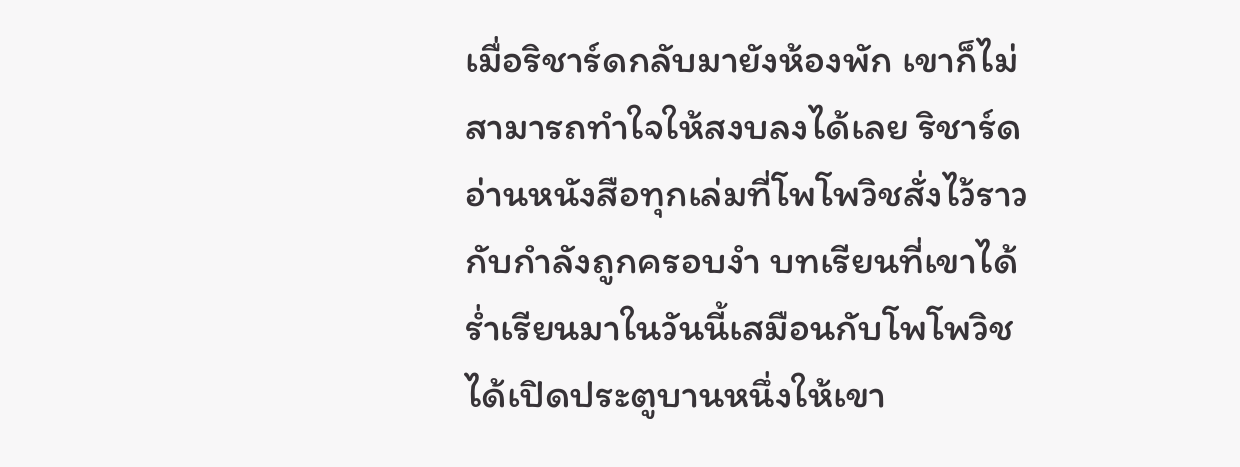เมื่อริชาร์ดกลับมายังห้องพัก เขาก็ไม่สามารถทำใจให้สงบลงได้เลย ริชาร์ดอ่านหนังสือทุกเล่มที่โพโพวิชสั่งไว้ราวกับกำลังถูกครอบงำ บทเรียนที่เขาได้ร่ำเรียนมาในวันนี้เสมือนกับโพโพวิชได้เปิดประตูบานหนึ่งให้เขา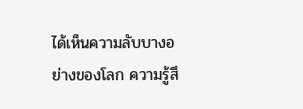ได้เห็นความลับบางอย่างของโลก ความรู้สึ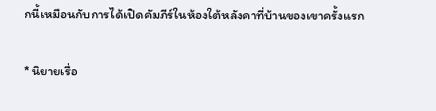กนี้เหมือนกับการได้เปิดคัมภีร์ในห้องใต้หลังคาที่บ้านของเขาครั้งแรก

* นิยายเรื่อ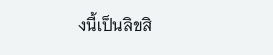งนี้เป็นลิขสิ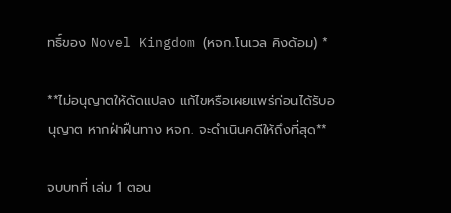ทธิ์ของ Novel Kingdom (หจก.โนเวล คิงด้อม) *

**ไม่อนุญาตให้ดัดแปลง แก้ไขหรือเผยแพร่ก่อนได้รับอนุญาต หากฝ่าฝืนทาง หจก. จะดำเนินคดีให้ถึงที่สุด**

จบบทที่ เล่ม 1 ตอน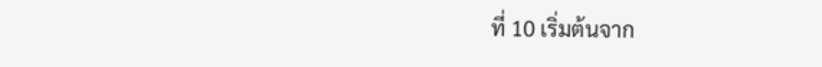ที่ 10 เริ่มต้นจาก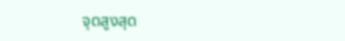จุดสูงสุด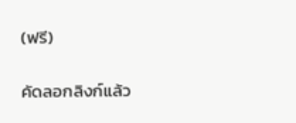(ฟรี)

คัดลอกลิงก์แล้ว